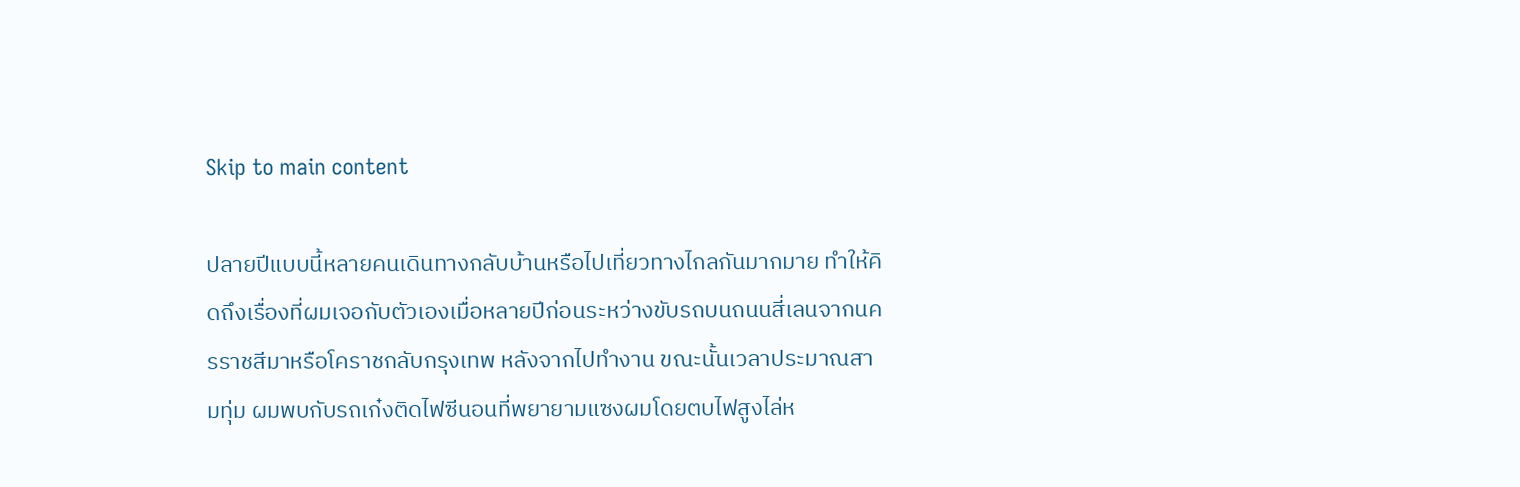Skip to main content

ปลายปีแบบนี้หลายคนเดินทางกลับบ้านหรือไปเที่ยวทางไกลกันมากมาย ทำให้คิดถึงเรื่องที่ผมเจอกับตัวเองเมื่อหลายปีก่อนระหว่างขับรถบนถนนสี่เลนจากนครราชสีมาหรือโคราชกลับกรุงเทพ หลังจากไปทำงาน ขณะนั้นเวลาประมาณสามทุ่ม ผมพบกับรถเก๋งติดไฟซีนอนที่พยายามแซงผมโดยตบไฟสูงไล่ห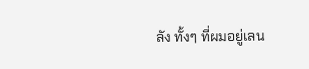ลัง ทั้งๆ ที่ผมอยู่เลน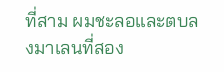ที่สาม ผมชะลอและตบลงมาเลนที่สอง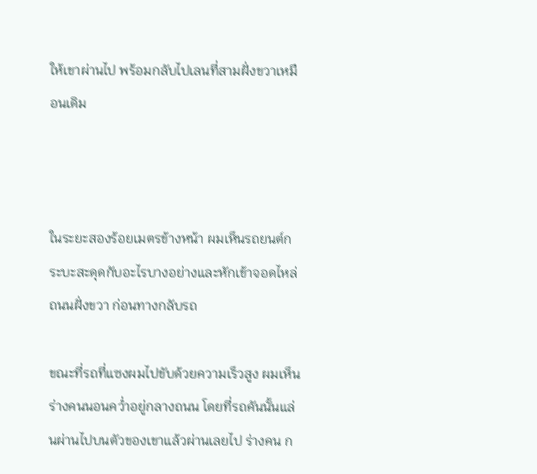ให้เขาผ่านไป พร้อมกลับไปเลนที่สามฝั่งขวาเหมือนเดิม



ในระยะสองร้อยเมตรข้างหน้า ผมเห็นรถยนต์กระบะสะดุดกับอะไรบางอย่างและหักเข้าจอดไหล่ถนนฝั่งขวา ก่อนทางกลับรถ

ขณะที่รถที่แซงผมไปขับด้วยความเร็วสูง ผมเห็นร่างคนนอนคว่ำอยู่กลางถนน โดยที่รถคันนั้นแล่นผ่านไปบนตัวของเขาแล้วผ่านเลยไป ร่างคน ก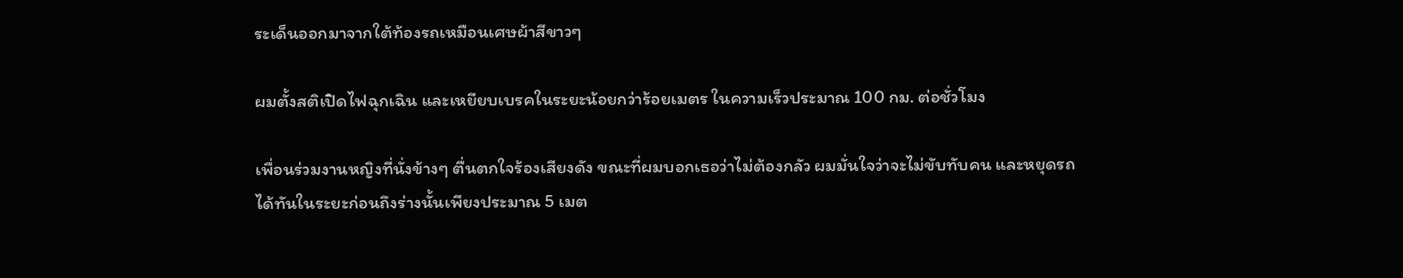ระเด็นออกมาจากใต้ท้องรถเหมือนเศษผ้าสีขาวๆ

ผมตั้งสติเปิดไฟฉุกเฉิน และเหยียบเบรคในระยะน้อยกว่าร้อยเมตร ในความเร็วประมาณ 100 กม. ต่อชั่วโมง

เพื่อนร่วมงานหญิงที่นั่งข้างๆ ตื่นตกใจร้องเสียงดัง ขณะที่ผมบอกเธอว่าไม่ต้องกลัว ผมมั่นใจว่าจะไม่ขับทับคน และหยุดรถได้ทันในระยะก่อนถึงร่างนั้นเพียงประมาณ 5 เมต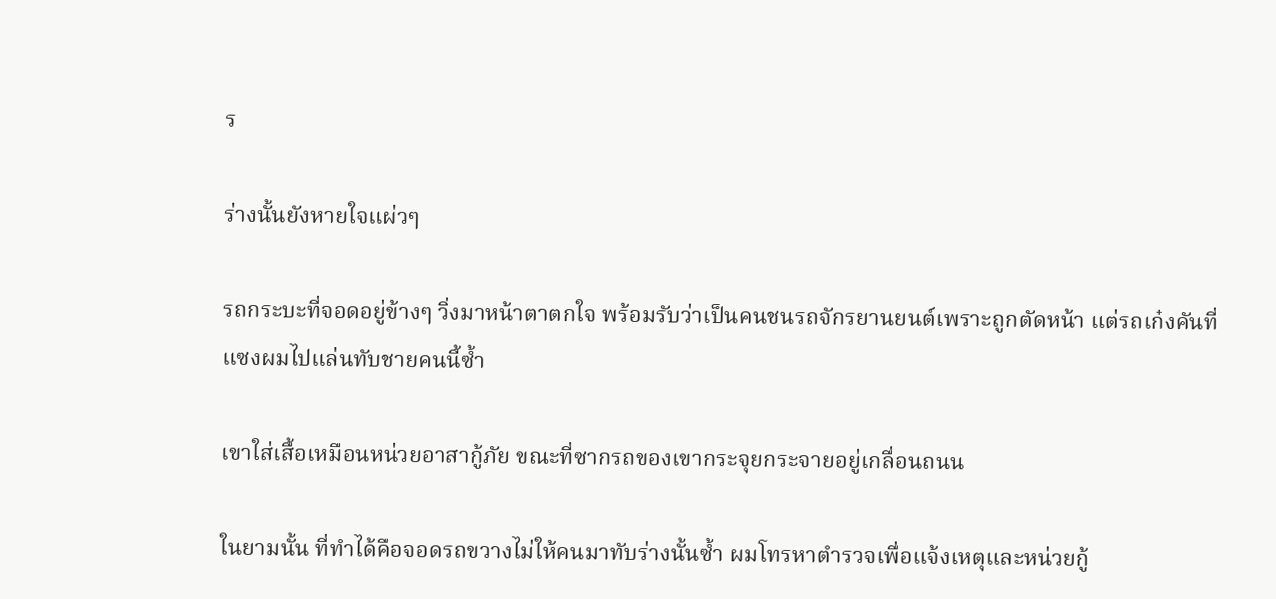ร

ร่างนั้นยังหายใจแผ่วๆ

รถกระบะที่จอดอยู่ข้างๆ วิ่งมาหน้าตาตกใจ พร้อมรับว่าเป็นคนชนรถจักรยานยนต์เพราะถูกตัดหน้า แต่รถเก๋งคันที่แซงผมไปแล่นทับชายคนนี้ซ้ำ

เขาใส่เสื้อเหมือนหน่วยอาสากู้ภัย ขณะที่ซากรถของเขากระจุยกระจายอยู่เกลื่อนถนน

ในยามนั้น ที่ทำได้คือจอดรถขวางไม่ให้คนมาทับร่างนั้นซ้ำ ผมโทรหาตำรวจเพื่อแจ้งเหตุและหน่วยกู้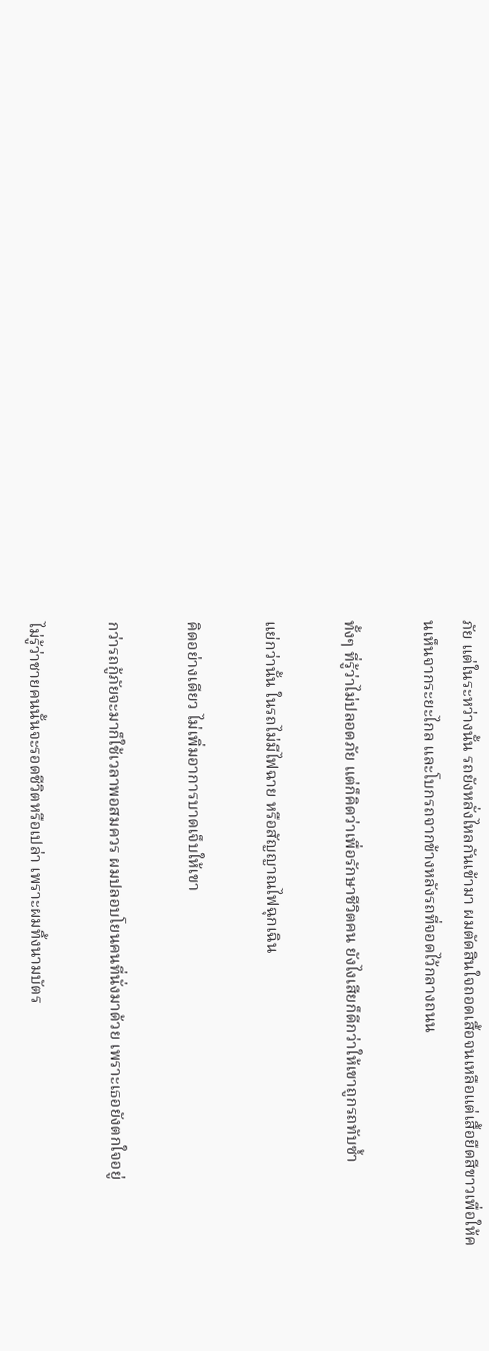ภัย แต่ในระหว่างนั้น รถยังหลั่งไหลกันเข้ามา ผมตัดสินใจถอดเสื้อจนเหลือแต่เสื้อยืดสีขาวเพื่อให้คนเห็นจากระยะไกล และโบกรถจากข้างหลังรถที่จอดไว้กลางถนน

ทั้งๆ ที่รู้ว่าไม่ปลอดภัย แต่ก็คิดว่าเพื่อรักษาชีวิตคน ยังไงเสียก็ดีกว่าให้เขาถูกรถทับซ้ำ

แย่กว่านั้น ในรถไม่มีไฟฉาย หรือสัญญาณไฟฉุกเฉิน

คิดอย่างเดียว ไม่เพิ่มอาการบาดเจ็บให้เขา

กว่ารถกู้ภัยจะมาก็ใช้เวลาพอสมควร ผมปลอบโยนคนที่นั่งมาด้วย เพราะเธอยังตกใจอยู่

ไม่รู้ว่าชายคนนั้นจะรอดชีวิตหรือเปล่า เพราะผมทิ้งนามบัตร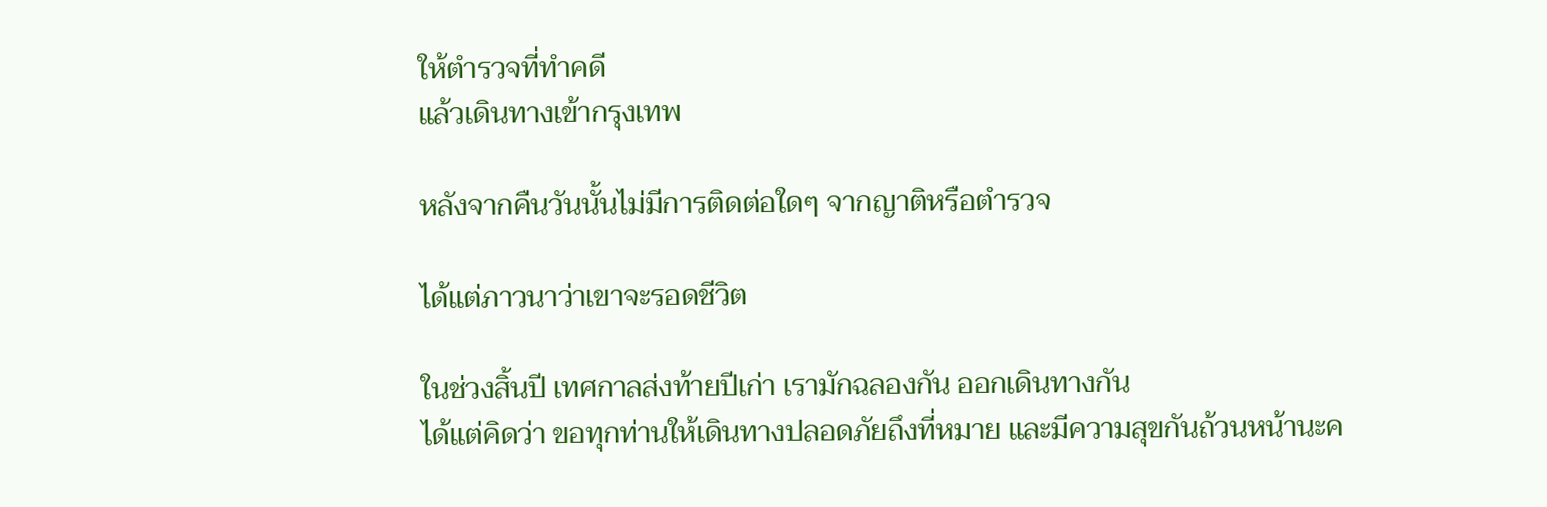ให้ตำรวจที่ทำคดี
แล้วเดินทางเข้ากรุงเทพ

หลังจากคืนวันนั้นไม่มีการติดต่อใดๆ จากญาติหรือตำรวจ

ได้แต่ภาวนาว่าเขาจะรอดชีวิต

ในช่วงสิ้นปี เทศกาลส่งท้ายปีเก่า เรามักฉลองกัน ออกเดินทางกัน
ได้แต่คิดว่า ขอทุกท่านให้เดินทางปลอดภัยถึงที่หมาย และมีความสุขกันถ้วนหน้านะค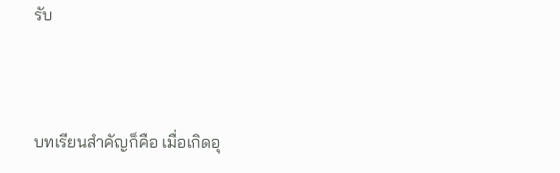รับ



บทเรียนสำคัญก็คือ เมื่อเกิดอุ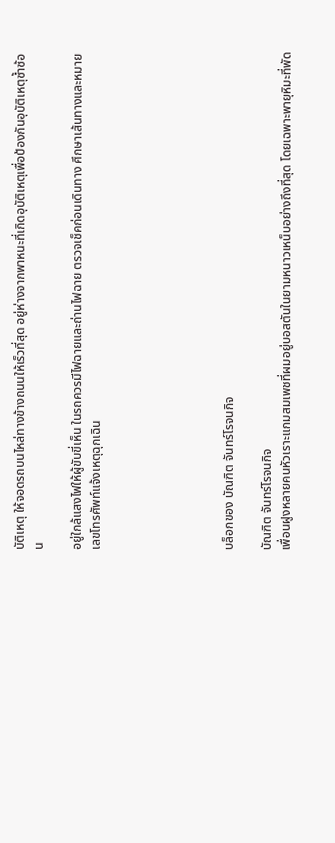บัติเหตุ ให้จอดรถบนไหล่ทางข้างถนนให้เร็วที่สุด อยู่ห่างจากพาหนะที่เกิดอุบัติเหตุเพื่อป้องกันอุบัติเหตุซ้ำซ้อน

อยู่ใกล้แสงไฟให้ผู้ขับขี่เห็น ในรถควรมีไฟฉายและถ่านไฟฉาย ตรวจเช็คก่อนเดินทาง ศึกษาเส้นทางและหมายเลขโทรศัพท์แจ้งเหตุฉุกเฉิน






บล็อกของ บัณฑิต จันทร์โรจนกิจ

บัณฑิต จันทร์โรจนกิจ
เพื่อนฝูงหลายคนหัวเราะแกมสมเพชที่ผมอยู่บอสตันในยามหนาวเหน็บอย่างถึงที่สุด โดยเฉพาะพายุหิมะที่พัด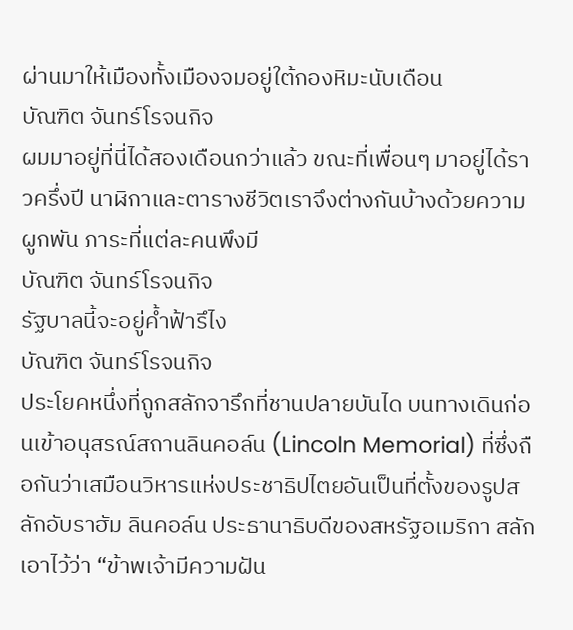ผ่านมาให้เมืองทั้งเมืองจมอยู่ใต้กองหิมะนับเดือน
บัณฑิต จันทร์โรจนกิจ
ผมมาอยู่ที่นี่ได้สองเดือนกว่าแล้ว ขณะที่เพื่อนๆ มาอยู่ได้ราวครึ่งปี นาฬิกาและตารางชีวิตเราจึงต่างกันบ้างด้วยความผูกพัน ภาระที่แต่ละคนพึงมี
บัณฑิต จันทร์โรจนกิจ
รัฐบาลนี้จะอยู่ค้ำฟ้ารึไง
บัณฑิต จันทร์โรจนกิจ
ประโยคหนึ่งที่ถูกสลักจารึกที่ชานปลายบันได บนทางเดินก่อนเข้าอนุสรณ์สถานลินคอล์น (Lincoln Memorial) ที่ซึ่งถือกันว่าเสมือนวิหารแห่งประชาธิปไตยอันเป็นที่ตั้งของรูปสลักอับราฮัม ลินคอล์น ประธานาธิบดีของสหรัฐอเมริกา สลักเอาไว้ว่า “ข้าพเจ้ามีความฝัน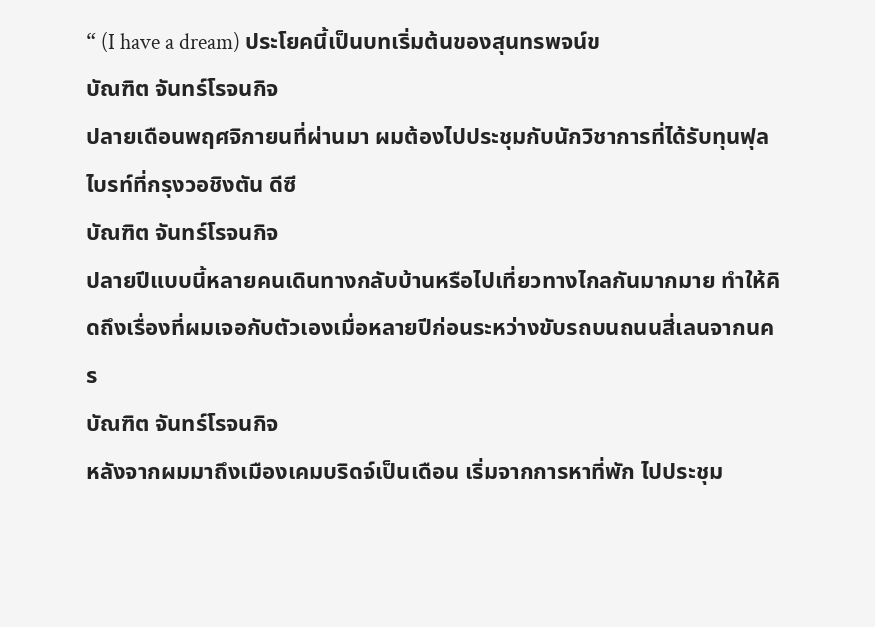“ (I have a dream) ประโยคนี้เป็นบทเริ่มต้นของสุนทรพจน์ข
บัณฑิต จันทร์โรจนกิจ
ปลายเดือนพฤศจิกายนที่ผ่านมา ผมต้องไปประชุมกับนักวิชาการที่ได้รับทุนฟุลไบรท์ที่กรุงวอชิงตัน ดีซี
บัณฑิต จันทร์โรจนกิจ
ปลายปีแบบนี้หลายคนเดินทางกลับบ้านหรือไปเที่ยวทางไกลกันมากมาย ทำให้คิดถึงเรื่องที่ผมเจอกับตัวเองเมื่อหลายปีก่อนระหว่างขับรถบนถนนสี่เลนจากนคร
บัณฑิต จันทร์โรจนกิจ
หลังจากผมมาถึงเมืองเคมบริดจ์เป็นเดือน เริ่มจากการหาที่พัก ไปประชุม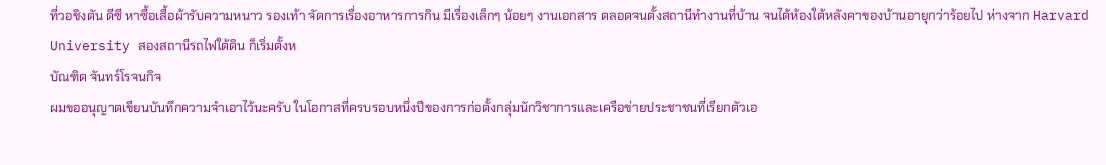ที่วอชิงตัน ดีซี หาซื้อเสื้อผ้ารับความหนาว รองเท้า จัดการเรื่องอาหารการกิน มีเรื่องเล็กๆ น้อยๆ งานเอกสาร ตลอดจนตั้งสถานีทำงานที่บ้าน จนได้ห้องใต้หลังคาของบ้านอายุกว่าร้อยไป ห่างจาก Harvard University สองสถานีรถไฟใต้ดิน ก็เริ่มตั้งห
บัณฑิต จันทร์โรจนกิจ
ผมขออนุญาตเขียนบันทึกความจำเอาไว้นะครับ ในโอกาสที่ครบรอบหนึ่งปีของการก่อตั้งกลุ่มนักวิชาการและเครือข่ายประชาชนที่เรียกตัวเอ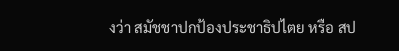งว่า สมัชชาปกป้องประชาธิปไตย หรือ สป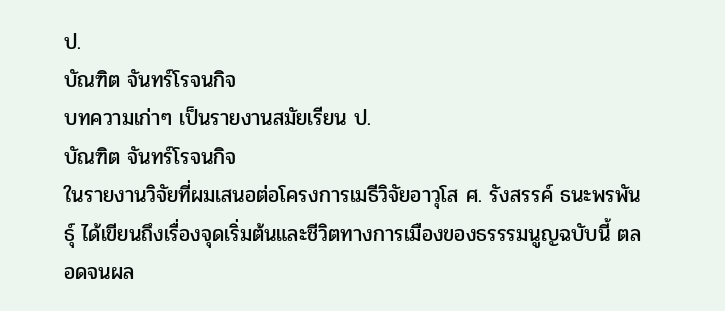ป.
บัณฑิต จันทร์โรจนกิจ
บทความเก่าๆ เป็นรายงานสมัยเรียน ป.
บัณฑิต จันทร์โรจนกิจ
ในรายงานวิจัยที่ผมเสนอต่อโครงการเมธีวิจัยอาวุโส ศ. รังสรรค์ ธนะพรพันธ์ุ ได้เขียนถึงเรื่องจุดเริ่มต้นและชีวิตทางการเมืองของธรรรมนูญฉบับนี้ ตลอดจนผล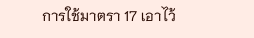การใช้มาตรา 17 เอาไว้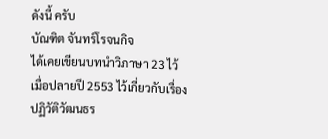ดังนี้ ครับ
บัณฑิต จันทร์โรจนกิจ
ได้เคยเขียนบทนำวิภาษา 23 ไว้เมื่อปลายปี 2553 ไว้เกี่ยวกับเรื่องปฏิวัติวัฒนธร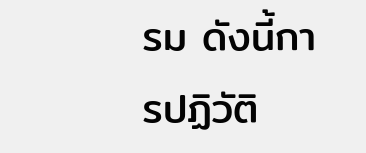รม ดังนี้การปฏิวัติ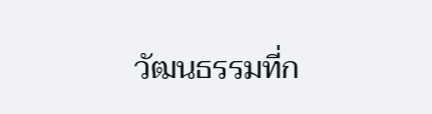วัฒนธรรมที่ก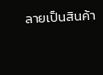ลายเป็นสินค้า